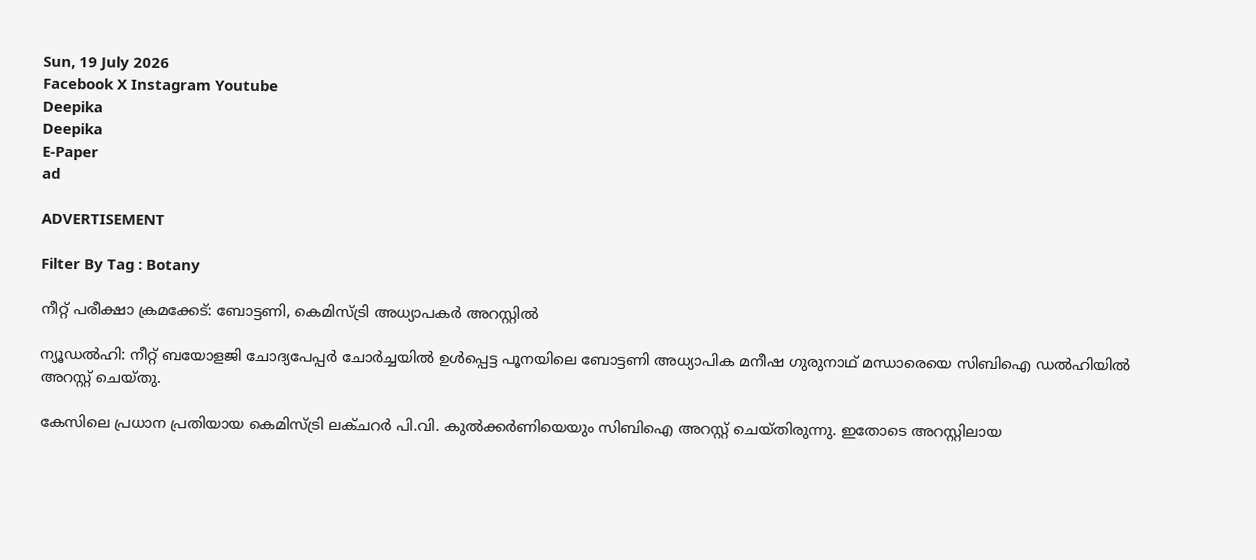Sun, 19 July 2026
Facebook X Instagram Youtube
Deepika
Deepika
E-Paper
ad

ADVERTISEMENT

Filter By Tag : Botany

നീറ്റ് പരീക്ഷാ ക്രമക്കേട്: ബോട്ടണി, കെമിസ്ട്രി അധ്യാപകർ അറസ്റ്റിൽ

ന്യൂഡൽഹി: നീറ്റ് ബയോളജി ചോദ്യപേപ്പർ ചോർച്ചയിൽ ഉൾപ്പെട്ട പൂനയിലെ ബോട്ടണി അധ്യാപിക മനീഷ ഗുരുനാഥ് മന്ധാരെയെ സിബിഐ ഡൽഹിയിൽ അറസ്റ്റ് ചെയ്തു.

കേസിലെ പ്രധാന പ്രതിയായ കെമിസ്ട്രി ലക്ചറർ പി.വി. കുൽക്കർണിയെയും സിബിഐ അറസ്റ്റ് ചെയ്തിരുന്നു. ഇതോടെ അറസ്റ്റിലായ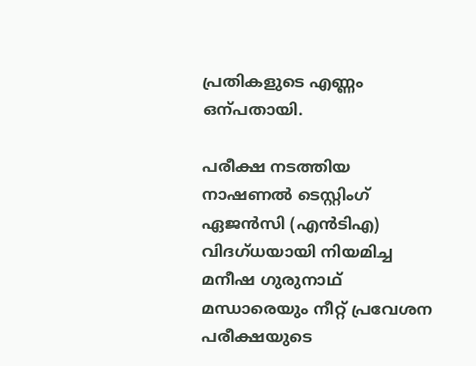പ്രതികളുടെ എണ്ണം ഒന്പതായി.

പരീക്ഷ നടത്തിയ നാഷണൽ ടെസ്റ്റിംഗ് ഏജൻസി (എൻടിഎ) വിദഗ്ധയായി നിയമിച്ച മനീഷ ഗുരുനാഥ് മന്ധാരെയും നീറ്റ് പ്രവേശന പരീക്ഷയുടെ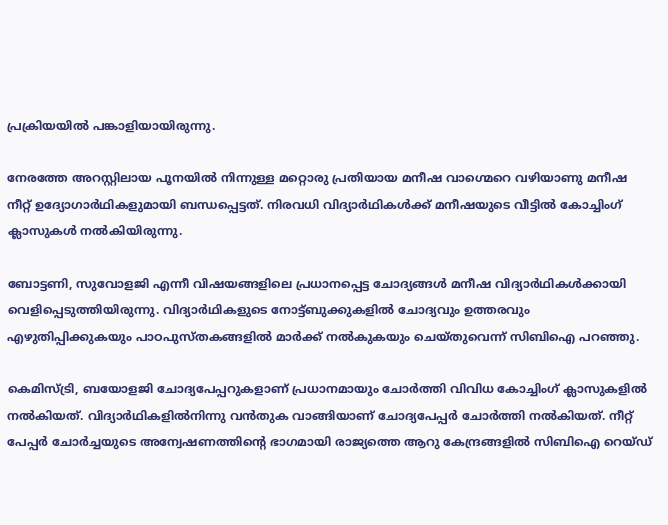പ്രക്രിയയിൽ പങ്കാളിയായിരുന്നു.

നേരത്തേ അറസ്റ്റിലായ പൂനയിൽ നിന്നുള്ള മറ്റൊരു പ്രതിയായ മനീഷ വാഗ്മെറെ വഴിയാണു മനീഷ നീറ്റ് ഉദ്യോഗാർഥികളുമായി ബന്ധപ്പെട്ടത്. നിരവധി വിദ്യാർഥികൾക്ക് മനീഷയുടെ വീട്ടിൽ കോച്ചിംഗ് ക്ലാസുകൾ നൽകിയിരുന്നു.

ബോട്ടണി, സുവോളജി എന്നീ വിഷയങ്ങളിലെ പ്രധാനപ്പെട്ട ചോദ്യങ്ങൾ മനീഷ വിദ്യാർഥികൾക്കായി വെളിപ്പെടുത്തിയിരുന്നു. വിദ്യാർഥികളുടെ നോട്ട്ബുക്കുകളിൽ ചോദ്യവും ഉത്തരവും എഴുതിപ്പിക്കുകയും പാഠപുസ്തകങ്ങളിൽ മാർക്ക് നൽകുകയും ചെയ്തുവെന്ന് സിബിഐ പറഞ്ഞു.

കെമിസ്ട്രി, ബയോളജി ചോദ്യപേപ്പറുകളാണ് പ്രധാനമായും ചോർത്തി വിവിധ കോച്ചിംഗ് ക്ലാസുകളിൽ നൽകിയത്. വിദ്യാർഥികളിൽനിന്നു വൻതുക വാങ്ങിയാണ് ചോദ്യപേപ്പർ ചോർത്തി നൽകിയത്. നീറ്റ് പേപ്പർ ചോർച്ചയുടെ അന്വേഷണത്തിന്‍റെ ഭാഗമായി രാജ്യത്തെ ആറു കേന്ദ്രങ്ങളിൽ സിബിഐ റെയ്ഡ്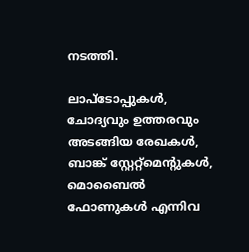നടത്തി.

ലാപ്ടോപ്പുകൾ, ചോദ്യവും ഉത്തരവും അടങ്ങിയ രേഖകൾ, ബാങ്ക് സ്റ്റേറ്റ്മെന്‍റുകൾ, മൊബൈൽ ഫോണുകൾ എന്നിവ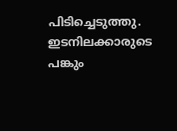പിടിച്ചെടുത്തു. ഇടനിലക്കാരുടെ പങ്കും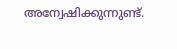അന്വേഷിക്കുന്നുണ്ട്.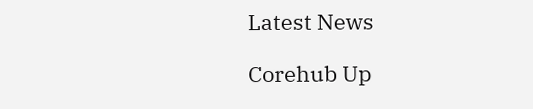Latest News

Corehub Up